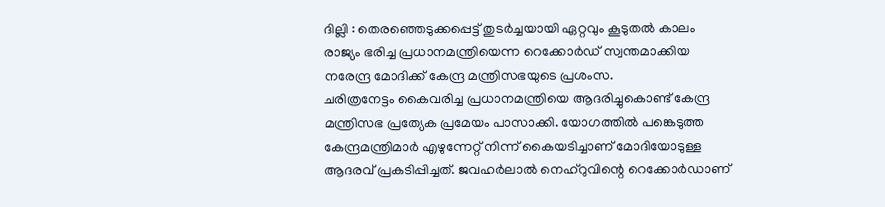ദില്ലി : തെരഞ്ഞെടുക്കപ്പെട്ട് തുടർച്ചയായി ഏറ്റവും കൂടുതൽ കാലം രാജ്യം ഭരിച്ച പ്രധാനമന്ത്രിയെന്ന റെക്കോർഡ് സ്വന്തമാക്കിയ നരേന്ദ്ര മോദിക്ക് കേന്ദ്ര മന്ത്രിസഭയുടെ പ്രശംസ.
ചരിത്രനേട്ടം കൈവരിച്ച പ്രധാനമന്ത്രിയെ ആദരിച്ചുകൊണ്ട് കേന്ദ്ര മന്ത്രിസഭ പ്രത്യേക പ്രമേയം പാസാക്കി. യോഗത്തിൽ പങ്കെടുത്ത കേന്ദ്രമന്ത്രിമാർ എഴുന്നേറ്റ് നിന്ന് കൈയടിച്ചാണ് മോദിയോടുള്ള ആദരവ് പ്രകടിപ്പിച്ചത്. ജവഹർലാൽ നെഹ്റുവിന്റെ റെക്കോർഡാണ്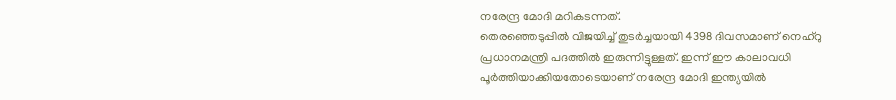നരേന്ദ്ര മോദി മറികടന്നത്.
തെരഞ്ഞെടുപ്പിൽ വിജയിച്ച് തുടർച്ചയായി 4398 ദിവസമാണ് നെഹ്റു പ്രധാനമന്ത്രി പദത്തിൽ ഇരുന്നിട്ടുള്ളത്. ഇന്ന് ഈ കാലാവധി പൂർത്തിയാക്കിയതോടെയാണ് നരേന്ദ്ര മോദി ഇന്ത്യയിൽ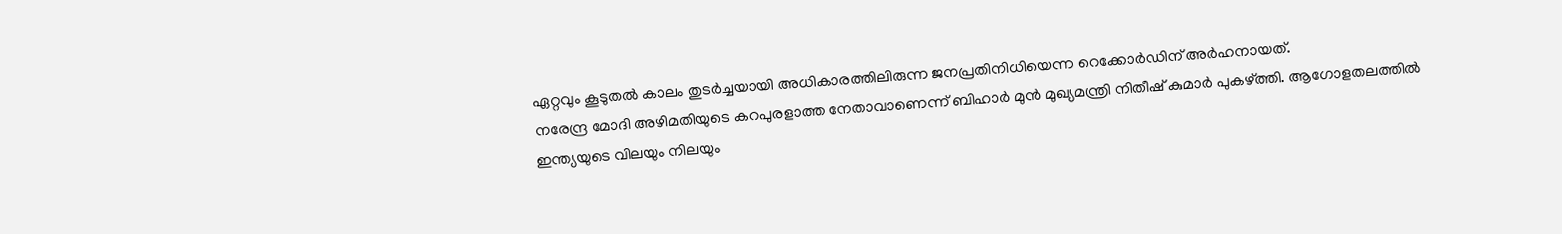ഏറ്റവും കൂടുതൽ കാലം തുടർച്ചയായി അധികാരത്തിലിരുന്ന ജനപ്രതിനിധിയെന്ന റെക്കോർഡിന് അർഹനായത്.
നരേന്ദ്ര മോദി അഴിമതിയുടെ കറപുരളാത്ത നേതാവാണെന്ന് ബിഹാർ മുൻ മുഖ്യമന്ത്രി നിതീഷ് കുമാർ പുകഴ്ത്തി. ആഗോളതലത്തിൽ ഇന്ത്യയുടെ വിലയും നിലയും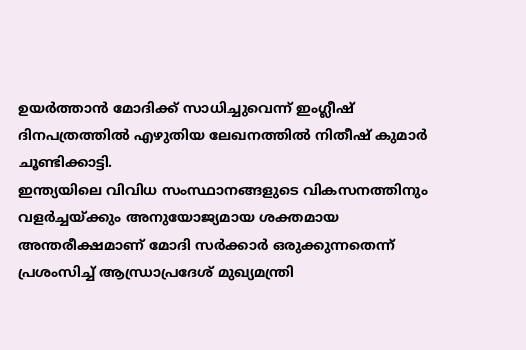ഉയർത്താൻ മോദിക്ക് സാധിച്ചുവെന്ന് ഇംഗ്ലീഷ് ദിനപത്രത്തിൽ എഴുതിയ ലേഖനത്തിൽ നിതീഷ് കുമാർ ചൂണ്ടിക്കാട്ടി.
ഇന്ത്യയിലെ വിവിധ സംസ്ഥാനങ്ങളുടെ വികസനത്തിനും വളർച്ചയ്ക്കും അനുയോജ്യമായ ശക്തമായ അന്തരീക്ഷമാണ് മോദി സർക്കാർ ഒരുക്കുന്നതെന്ന് പ്രശംസിച്ച് ആന്ധ്രാപ്രദേശ് മുഖ്യമന്ത്രി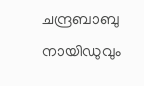ചന്ദ്രബാബു നായിഡുവും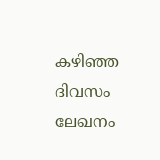കഴിഞ്ഞ ദിവസം ലേഖനം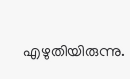എഴുതിയിരുന്നു.